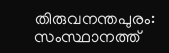തിരുവനന്തപുരം: സംസ്ഥാനത്ത്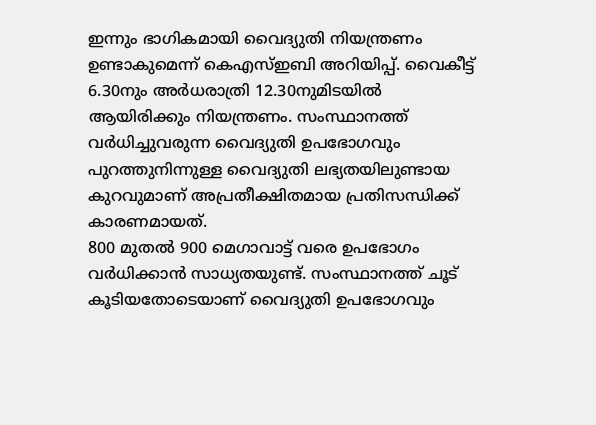ഇന്നും ഭാഗികമായി വൈദ്യുതി നിയന്ത്രണം ഉണ്ടാകുമെന്ന് കെഎസ്ഇബി അറിയിപ്പ്. വൈകീട്ട് 6.30നും അർധരാത്രി 12.30നുമിടയിൽ ആയിരിക്കും നിയന്ത്രണം. സംസ്ഥാനത്ത് വർധിച്ചുവരുന്ന വൈദ്യുതി ഉപഭോഗവും പുറത്തുനിന്നുള്ള വൈദ്യുതി ലഭ്യതയിലുണ്ടായ കുറവുമാണ് അപ്രതീക്ഷിതമായ പ്രതിസന്ധിക്ക് കാരണമായത്.
800 മുതൽ 900 മെഗാവാട്ട് വരെ ഉപഭോഗം വർധിക്കാൻ സാധ്യതയുണ്ട്. സംസ്ഥാനത്ത് ചൂട് കൂടിയതോടെയാണ് വൈദ്യുതി ഉപഭോഗവും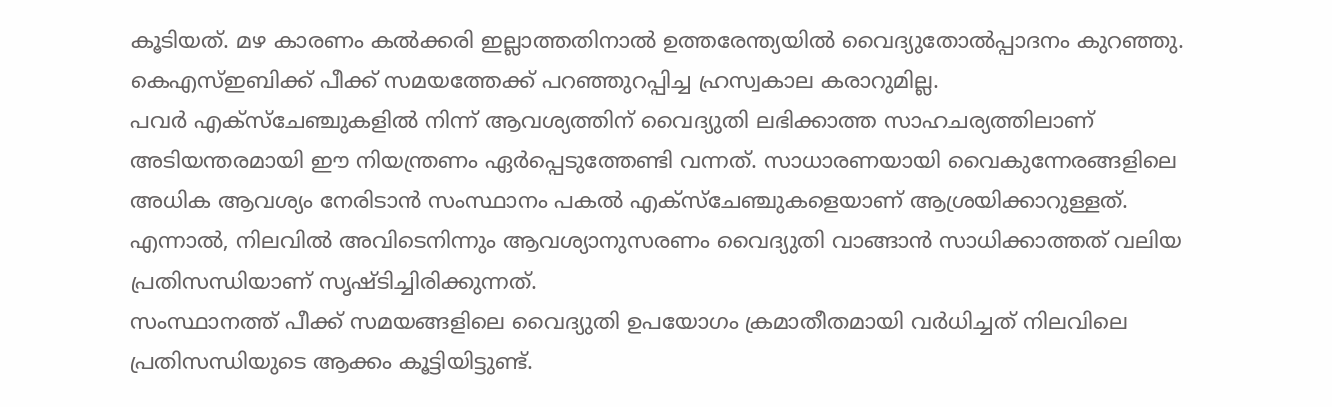കൂടിയത്. മഴ കാരണം കൽക്കരി ഇല്ലാത്തതിനാൽ ഉത്തരേന്ത്യയിൽ വൈദ്യുതോൽപ്പാദനം കുറഞ്ഞു. കെഎസ്ഇബിക്ക് പീക്ക് സമയത്തേക്ക് പറഞ്ഞുറപ്പിച്ച ഹ്രസ്വകാല കരാറുമില്ല.
പവർ എക്സ്ചേഞ്ചുകളിൽ നിന്ന് ആവശ്യത്തിന് വൈദ്യുതി ലഭിക്കാത്ത സാഹചര്യത്തിലാണ് അടിയന്തരമായി ഈ നിയന്ത്രണം ഏർപ്പെടുത്തേണ്ടി വന്നത്. സാധാരണയായി വൈകുന്നേരങ്ങളിലെ അധിക ആവശ്യം നേരിടാൻ സംസ്ഥാനം പകൽ എക്സ്ചേഞ്ചുകളെയാണ് ആശ്രയിക്കാറുള്ളത്. എന്നാൽ, നിലവിൽ അവിടെനിന്നും ആവശ്യാനുസരണം വൈദ്യുതി വാങ്ങാൻ സാധിക്കാത്തത് വലിയ പ്രതിസന്ധിയാണ് സൃഷ്ടിച്ചിരിക്കുന്നത്.
സംസ്ഥാനത്ത് പീക്ക് സമയങ്ങളിലെ വൈദ്യുതി ഉപയോഗം ക്രമാതീതമായി വർധിച്ചത് നിലവിലെ പ്രതിസന്ധിയുടെ ആക്കം കൂട്ടിയിട്ടുണ്ട്.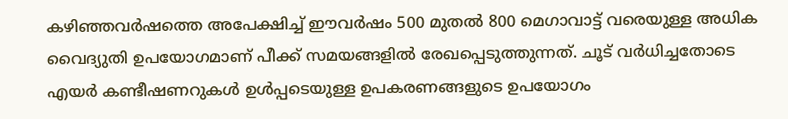കഴിഞ്ഞവർഷത്തെ അപേക്ഷിച്ച് ഈവർഷം 500 മുതൽ 800 മെഗാവാട്ട് വരെയുള്ള അധിക വൈദ്യുതി ഉപയോഗമാണ് പീക്ക് സമയങ്ങളിൽ രേഖപ്പെടുത്തുന്നത്. ചൂട് വർധിച്ചതോടെ എയർ കണ്ടീഷണറുകൾ ഉൾപ്പടെയുള്ള ഉപകരണങ്ങളുടെ ഉപയോഗം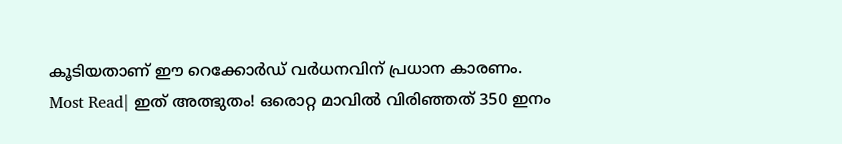കൂടിയതാണ് ഈ റെക്കോർഡ് വർധനവിന് പ്രധാന കാരണം.
Most Read| ഇത് അത്ഭുതം! ഒരൊറ്റ മാവിൽ വിരിഞ്ഞത് 350 ഇനം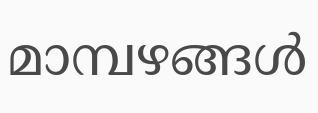മാമ്പഴങ്ങൾ